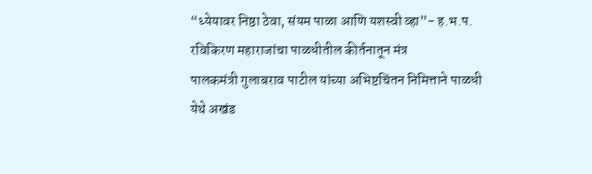“ध्येयावर निष्ठा ठेवा, संयम पाळा आणि यशस्वी व्हा”- ह.भ.प. रविकिरण महाराजांचा पाळधीतील कीर्तनातून मंत्र
पालकमंत्री गुलाबराव पाटील यांच्या अभिष्टचिंतन निमित्ताने पाळधी येथे अखंड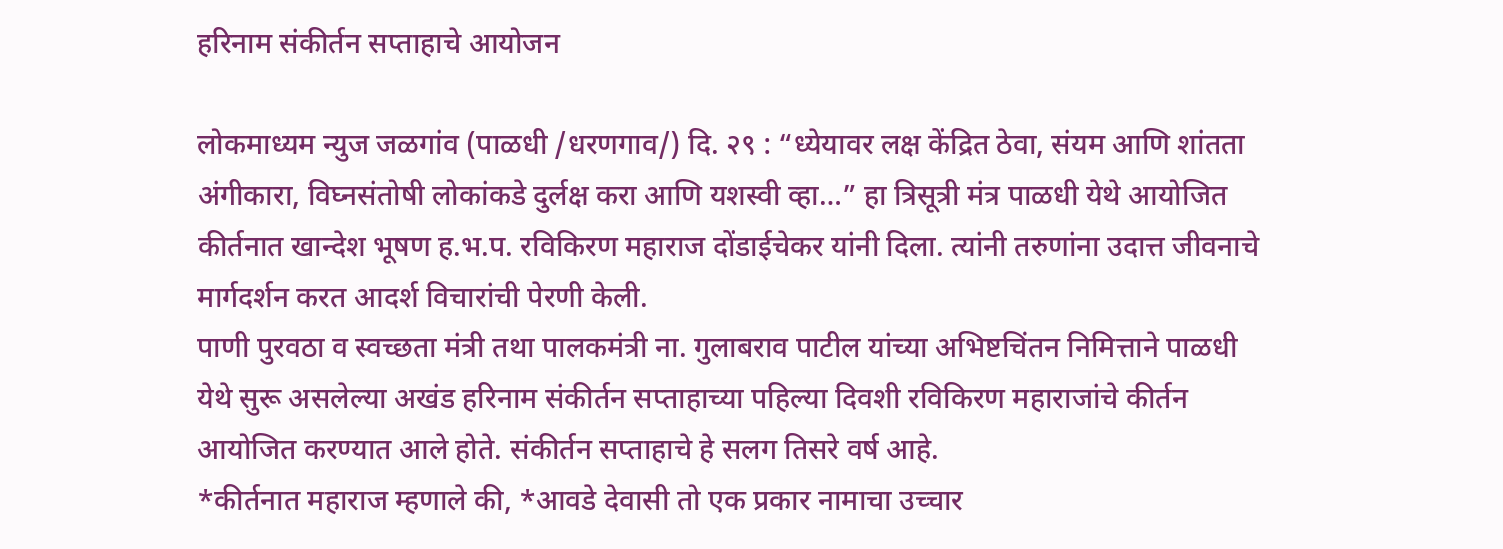हरिनाम संकीर्तन सप्ताहाचे आयोजन

लोकमाध्यम न्युज जळगांव (पाळधी /धरणगाव/) दि. २९ : “ध्येयावर लक्ष केंद्रित ठेवा, संयम आणि शांतता अंगीकारा, विघ्नसंतोषी लोकांकडे दुर्लक्ष करा आणि यशस्वी व्हा…” हा त्रिसूत्री मंत्र पाळधी येथे आयोजित कीर्तनात खान्देश भूषण ह.भ.प. रविकिरण महाराज दोंडाईचेकर यांनी दिला. त्यांनी तरुणांना उदात्त जीवनाचे मार्गदर्शन करत आदर्श विचारांची पेरणी केली.
पाणी पुरवठा व स्वच्छता मंत्री तथा पालकमंत्री ना. गुलाबराव पाटील यांच्या अभिष्टचिंतन निमित्ताने पाळधी येथे सुरू असलेल्या अखंड हरिनाम संकीर्तन सप्ताहाच्या पहिल्या दिवशी रविकिरण महाराजांचे कीर्तन आयोजित करण्यात आले होते. संकीर्तन सप्ताहाचे हे सलग तिसरे वर्ष आहे.
*कीर्तनात महाराज म्हणाले की, *आवडे देवासी तो एक प्रकार नामाचा उच्चार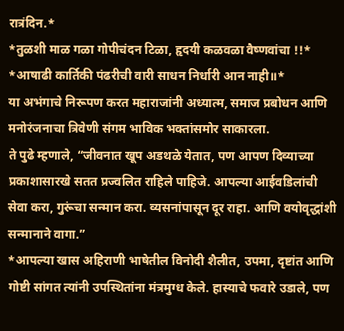रात्रंदिन.*
*तुळशी माळ गळा गोपीचंदन टिळा, हृदयी कळवळा वैष्णवांचा !!*
*आषाढी कार्तिकी पंढरीची वारी साधन निर्धारी आन नाही॥*
या अभंगाचे निरूपण करत महाराजांनी अध्यात्म, समाज प्रबोधन आणि मनोरंजनाचा त्रिवेणी संगम भाविक भक्तांसमोर साकारला.
ते पुढे म्हणाले, “जीवनात खूप अडथळे येतात, पण आपण दिव्याच्या प्रकाशासारखे सतत प्रज्वलित राहिले पाहिजे. आपल्या आईवडिलांची सेवा करा, गुरूंचा सन्मान करा. व्यसनांपासून दूर राहा. आणि वयोवृद्धांशी सन्मानाने वागा.”
*आपल्या खास अहिराणी भाषेतील विनोदी शैलीत, उपमा, दृष्टांत आणि गोष्टी सांगत त्यांनी उपस्थितांना मंत्रमुग्ध केले. हास्याचे फवारे उडाले, पण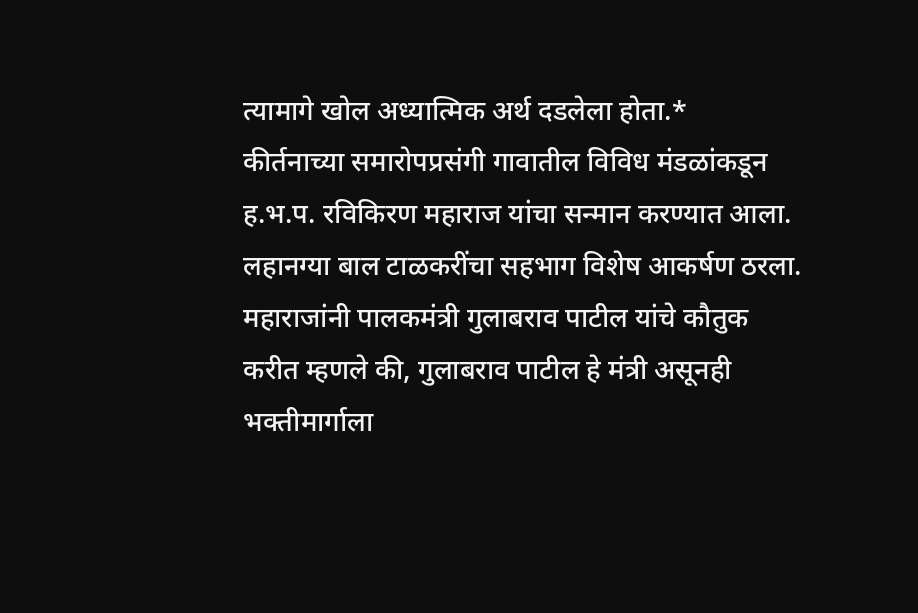त्यामागे खोल अध्यात्मिक अर्थ दडलेला होता.*
कीर्तनाच्या समारोपप्रसंगी गावातील विविध मंडळांकडून ह.भ.प. रविकिरण महाराज यांचा सन्मान करण्यात आला. लहानग्या बाल टाळकरींचा सहभाग विशेष आकर्षण ठरला.
महाराजांनी पालकमंत्री गुलाबराव पाटील यांचे कौतुक करीत म्हणले की, गुलाबराव पाटील हे मंत्री असूनही भक्तीमार्गाला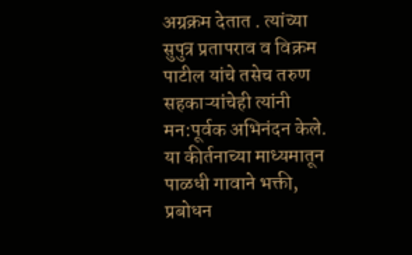अग्रक्रम देतात . त्यांच्या सुपुत्र प्रतापराव व विक्रम पाटील यांचे तसेच तरुण सहकाऱ्यांचेही त्यांनी मन:पूर्वक अभिनंदन केले.
या कीर्तनाच्या माध्यमातून पाळधी गावाने भक्ती, प्रबोधन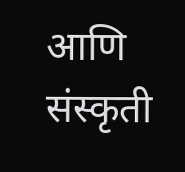आणि संस्कृती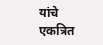यांचे एकत्रित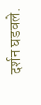दर्शन घडवले.